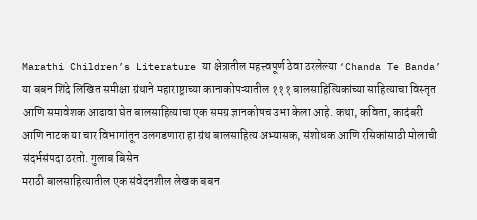Marathi Children’s Literature या क्षेत्रातील महत्त्वपूर्ण ठेवा ठरलेल्या ‘Chanda Te Banda’ या बबन शिंदे लिखित समीक्षा ग्रंथाने महाराष्ट्राच्या कानाकोपऱ्यातील १११ बालसाहित्यिकांच्या साहित्याचा विस्तृत आणि समावेशक आढावा घेत बालसाहित्याचा एक समग्र ज्ञानकोषच उभा केला आहे. कथा, कविता, कादंबरी आणि नाटक या चार विभागांतून उलगडणारा हा ग्रंथ बालसाहित्य अभ्यासक, संशोधक आणि रसिकांसाठी मोलाची संदर्भसंपदा ठरतो. गुलाब बिसेन
मराठी बालसाहित्यातील एक संवेदनशील लेखक बबन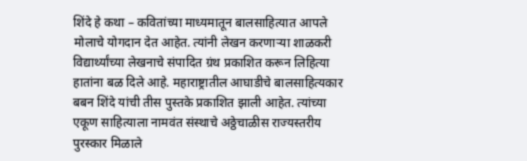शिंदे हे कथा – कवितांच्या माध्यमातून बालसाहित्यात आपले मोलाचे योगदान देत आहेत. त्यांनी लेखन करणाऱ्या शाळकरी विद्यार्थ्यांच्या लेखनाचे संपादित ग्रंथ प्रकाशित करून लिहित्या हातांना बळ दिले आहे. महाराष्ट्रातील आघाडीचे बालसाहित्यकार बबन शिंदे यांची तीस पुस्तके प्रकाशित झाली आहेत. त्यांच्या एकूण साहित्याला नामवंत संस्थाचे अठ्ठेचाळीस राज्यस्तरीय पुरस्कार मिळाले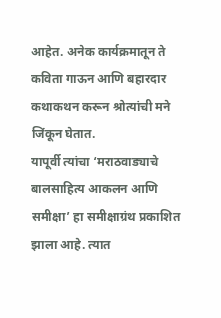आहेत. अनेक कार्यक्रमातून ते कविता गाऊन आणि बहारदार कथाकथन करून श्रोत्यांची मने जिंकून घेतात.
यापूर्वी त्यांचा ‘मराठवाड्याचे बालसाहित्य आकलन आणि समीक्षा’ हा समीक्षाग्रंथ प्रकाशित झाला आहे. त्यात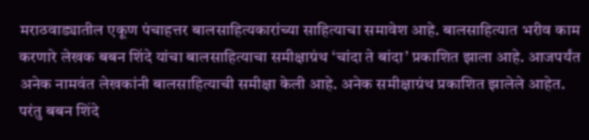मराठवाड्यातील एकूण पंचाहत्तर बालसाहित्यकारांच्या साहित्याचा समावेश आहे. बालसाहित्यात भरीव काम करणारे लेखक बबन शिंदे यांचा बालसाहित्याचा समीक्षाग्रंथ ‘चांदा ते बांदा’ प्रकाशित झाला आहे. आजपर्यंत अनेक नामवंत लेखकांनी बालसाहित्याची समीक्षा केली आहे. अनेक समीक्षाग्रंथ प्रकाशित झालेले आहेत. परंतु बबन शिंदे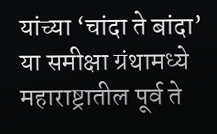यांच्या ‘चांदा ते बांदा’ या समीक्षा ग्रंथामध्ये महाराष्ट्रातील पूर्व ते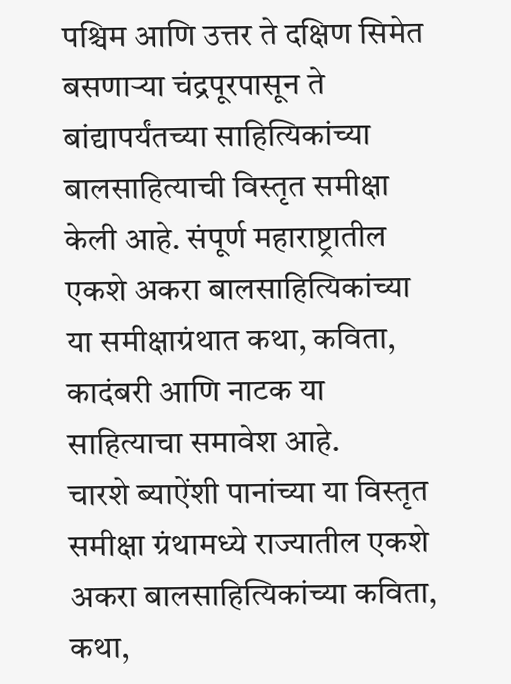पश्चिम आणि उत्तर ते दक्षिण सिमेत बसणाऱ्या चंद्रपूरपासून ते बांद्यापर्यंतच्या साहित्यिकांच्या बालसाहित्याची विस्तृत समीक्षा केली आहे. संपूर्ण महाराष्ट्रातील एकशे अकरा बालसाहित्यिकांच्या या समीक्षाग्रंथात कथा, कविता, कादंबरी आणि नाटक या साहित्याचा समावेश आहे.
चारशे ब्याऐंशी पानांच्या या विस्तृत समीक्षा ग्रंथामध्ये राज्यातील एकशे अकरा बालसाहित्यिकांच्या कविता, कथा,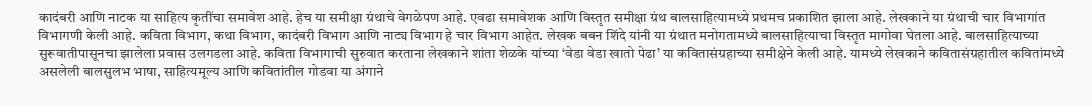कादंबरी आणि नाटक या साहित्य कृतींचा समावेश आहे. हेच या समीक्षा ग्रंथाचे वेगळेपण आहे. एवढा समावेशक आणि विस्तृत समीक्षा ग्रंथ बालसाहित्यामध्ये प्रथमच प्रकाशित झाला आहे. लेखकाने या ग्रंथाची चार विभागांत विभागणी केली आहे. कविता विभाग, कथा विभाग, कादंबरी विभाग आणि नाट्य विभाग हे चार विभाग आहेत. लेखक बबन शिंदे यांनी या ग्रंथात मनोगतामध्ये बालसाहित्याचा विस्तृत मागोवा घेतला आहे. बालसाहित्याच्या सुरूवातीपासूनचा झालेला प्रवास उलगडला आहे. कविता विभागाची सुरुवात करताना लेखकाने शांता शेळके यांच्या ‘वेडा वेडा खातो पेढा’ या कवितासंग्रहाच्या समीक्षेने केली आहे. यामध्ये लेखकाने कवितासंग्रहातील कवितांमध्ये असलेली बालसुलभ भाषा, साहित्यमूल्य आणि कवितांतील गोडवा या अंगाने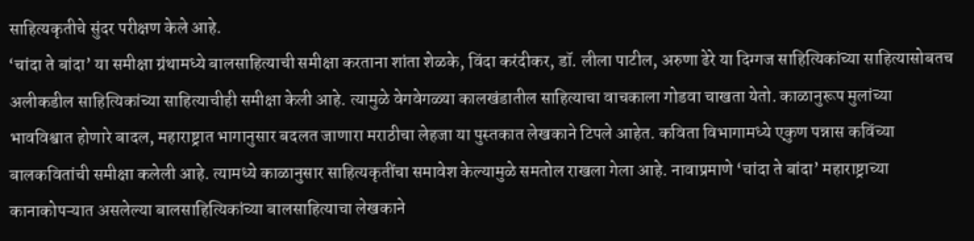साहित्यकृतीचे सुंदर परीक्षण केले आहे.
‘चांदा ते बांदा’ या समीक्षा ग्रंथामध्ये बालसाहित्याची समीक्षा करताना शांता शेळके, विंदा करंदीकर, डॉ. लीला पाटील, अरुणा ढेरे या दिग्गज साहित्यिकांच्या साहित्यासोबतच अलीकडील साहित्यिकांच्या साहित्याचीही समीक्षा केली आहे. त्यामुळे वेगवेगळ्या कालखंडातील साहित्याचा वाचकाला गोडवा चाखता येतो. काळानुरूप मुलांच्या भावविश्वात होणारे बादल, महाराष्ट्रात भागानुसार बदलत जाणारा मराठीचा लेहजा या पुस्तकात लेखकाने टिपले आहेत. कविता विभागामध्ये एकुण पन्नास कविंच्या बालकवितांची समीक्षा कलेली आहे. त्यामध्ये काळानुसार साहित्यकृतींचा समावेश केल्यामुळे समतोल राखला गेला आहे. नावाप्रमाणे ‘चांदा ते बांदा’ महाराष्ट्राच्या कानाकोपऱ्यात असलेल्या बालसाहित्यिकांच्या बालसाहित्याचा लेखकाने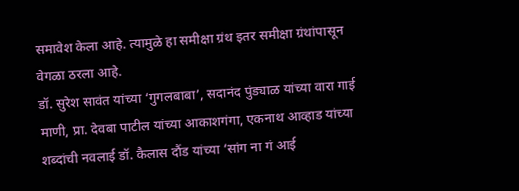समावेश केला आहे. त्यामुळे हा समीक्षा ग्रंथ इतर समीक्षा ग्रंथांपासून वेगळा ठरला आहे.
डॉ. सुरेश सावंत यांच्या ‘गुगलबाबा’, सदानंद पुंड्याळ यांच्या वारा गाई माणी, प्रा. देवबा पाटील यांच्या आकाशगंगा, एकनाथ आव्हाड यांच्या शब्दांची नवलाई डॉ. कैलास दौंड यांच्या ‘सांग ना गं आई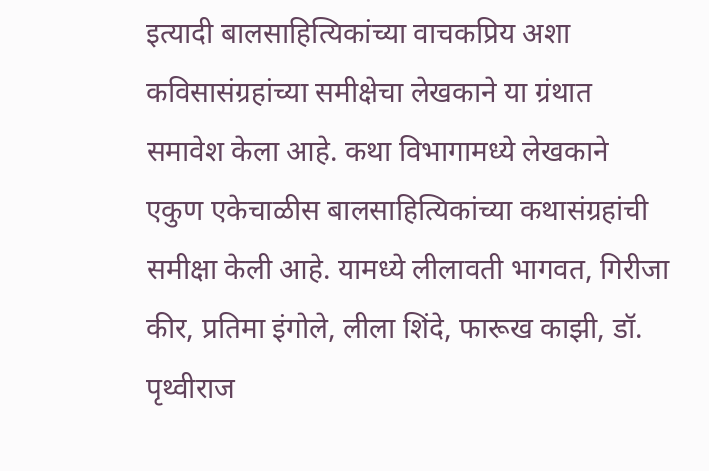इत्यादी बालसाहित्यिकांच्या वाचकप्रिय अशा कविसासंग्रहांच्या समीक्षेचा लेखकाने या ग्रंथात समावेश केला आहे. कथा विभागामध्ये लेखकाने एकुण एकेचाळीस बालसाहित्यिकांच्या कथासंग्रहांची समीक्षा केली आहे. यामध्ये लीलावती भागवत, गिरीजा कीर, प्रतिमा इंगोले, लीला शिंदे, फारूख काझी, डॉ. पृथ्वीराज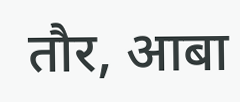तौर, आबा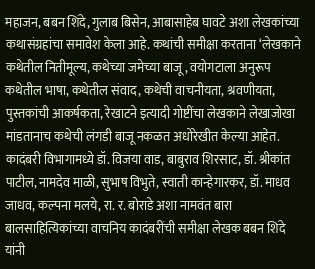महाजन, बबन शिंदे, गुलाब बिसेन, आबासाहेब घावटे अशा लेखकांच्या कथासंग्रहांचा समावेश केला आहे. कथांची समीक्षा करताना ‘लेखकाने कथेतील नितीमूल्य, कथेच्या जमेच्या बाजू, वयोगटाला अनुरूप कथेतील भाषा, कथेतील संवाद, कथेची वाचनीयता, श्रवणीयता, पुस्तकांची आकर्षकता, रेखाटने इत्यादी गोष्टींचा लेखकाने लेखाजोखा मांडतानाच कथेची लंगडी बाजू नकळत अधोरेखीत केल्या आहेत.
कादंबरी विभागामध्ये डॉ. विजया वाड, बाबुराव शिरसाट, डॉ. श्रीकांत पाटील, नामदेव माळी, सुभाष विभुते, स्वाती कान्हेगारकर, डॉ. माधव जाधव, कल्पना मलये, रा. र. बोराडे अशा नामवंत बारा बालसाहित्यिकांच्या वाचनिय कादंबरींची समीक्षा लेखक बबन शिंदे यांनी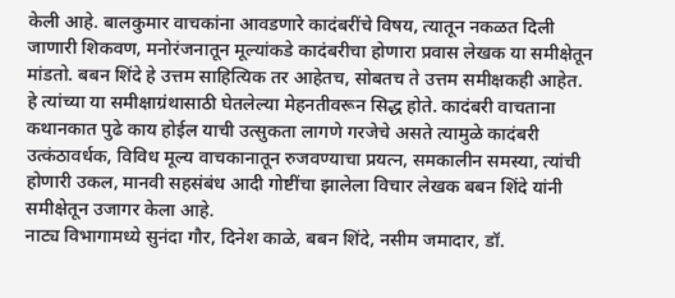केली आहे. बालकुमार वाचकांना आवडणारे कादंबरींचे विषय, त्यातून नकळत दिली जाणारी शिकवण, मनोरंजनातून मूल्यांकडे कादंबरीचा होणारा प्रवास लेखक या समीक्षेतून मांडतो. बबन शिंदे हे उत्तम साहित्यिक तर आहेतच, सोबतच ते उत्तम समीक्षकही आहेत. हे त्यांच्या या समीक्षाग्रंथासाठी घेतलेल्या मेहनतीवरून सिद्ध होते. कादंबरी वाचताना कथानकात पुढे काय होईल याची उत्सुकता लागणे गरजेचे असते त्यामुळे कादंबरी उत्कंठावर्धक, विविध मूल्य वाचकानातून रुजवण्याचा प्रयत्न, समकालीन समस्या, त्यांची होणारी उकल, मानवी सहसंबंध आदी गोष्टींचा झालेला विचार लेखक बबन शिंदे यांनी समीक्षेतून उजागर केला आहे.
नाट्य विभागामध्ये सुनंदा गौर, दिनेश काळे, बबन शिंदे, नसीम जमादार, डॉ.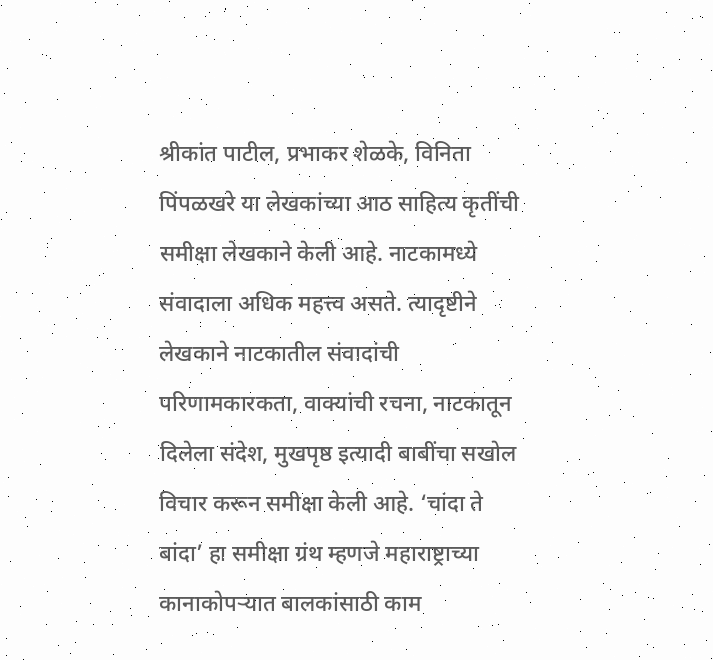श्रीकांत पाटील, प्रभाकर शेळके, विनिता पिंपळखरे या लेखकांच्या आठ साहित्य कृतींची समीक्षा लेखकाने केली आहे. नाटकामध्ये संवादाला अधिक महत्त्व असते. त्यादृष्टीने लेखकाने नाटकातील संवादांची परिणामकारकता, वाक्यांची रचना, नाटकातून दिलेला संदेश, मुखपृष्ठ इत्यादी बाबींचा सखोल विचार करून समीक्षा केली आहे. ‘चांदा ते बांदा’ हा समीक्षा ग्रंथ म्हणजे महाराष्ट्राच्या कानाकोपऱ्यात बालकांसाठी काम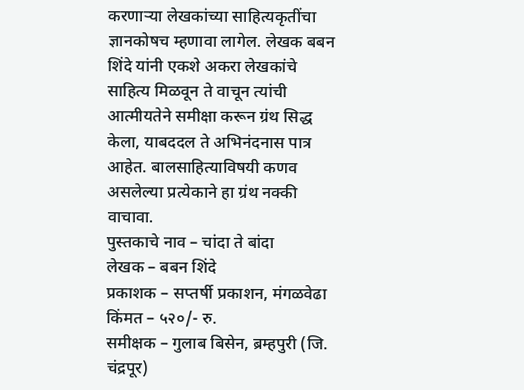करणाऱ्या लेखकांच्या साहित्यकृतींचा ज्ञानकोषच म्हणावा लागेल. लेखक बबन शिंदे यांनी एकशे अकरा लेखकांचे साहित्य मिळवून ते वाचून त्यांची आत्मीयतेने समीक्षा करून ग्रंथ सिद्ध केला, याबददल ते अभिनंदनास पात्र आहेत. बालसाहित्याविषयी कणव असलेल्या प्रत्येकाने हा ग्रंथ नक्की वाचावा.
पुस्तकाचे नाव – चांदा ते बांदा
लेखक – बबन शिंदे
प्रकाशक – सप्तर्षी प्रकाशन, मंगळवेढा
किंमत – ५२०/- रु.
समीक्षक – गुलाब बिसेन, ब्रम्हपुरी (जि. चंद्रपूर)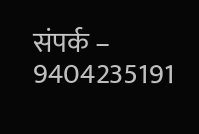संपर्क – 9404235191